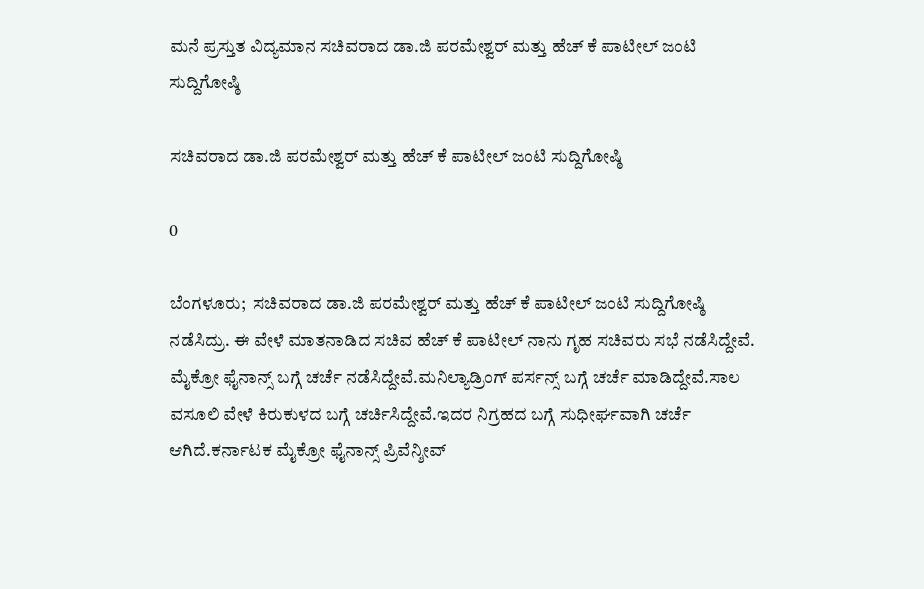ಮನೆ ಪ್ರಸ್ತುತ ವಿದ್ಯಮಾನ ಸಚಿವರಾದ ಡಾ.ಜಿ ಪರಮೇಶ್ವರ್ ಮತ್ತು ಹೆಚ್ ಕೆ ಪಾಟೀಲ್ ಜಂಟಿ ಸುದ್ದಿಗೋಷ್ಠಿ

ಸಚಿವರಾದ ಡಾ.ಜಿ ಪರಮೇಶ್ವರ್ ಮತ್ತು ಹೆಚ್ ಕೆ ಪಾಟೀಲ್ ಜಂಟಿ ಸುದ್ದಿಗೋಷ್ಠಿ

0

ಬೆಂಗಳೂರು;  ಸಚಿವರಾದ ಡಾ.ಜಿ ಪರಮೇಶ್ವರ್ ಮತ್ತು ಹೆಚ್ ಕೆ ಪಾಟೀಲ್ ಜಂಟಿ ಸುದ್ದಿಗೋಷ್ಠಿ ನಡೆಸಿದ್ರು. ಈ ವೇಳೆ ಮಾತನಾಡಿದ ಸಚಿವ ಹೆಚ್ ಕೆ ಪಾಟೀಲ್ ನಾನು ಗೃಹ ಸಚಿವರು ಸಭೆ ನಡೆಸಿದ್ದೇವೆ. ಮೈಕ್ರೋ ಫೈನಾನ್ಸ್ ಬಗ್ಗೆ ಚರ್ಚೆ ನಡೆಸಿದ್ದೇವೆ.ಮನಿಲ್ಯಾಡ್ರಿಂಗ್ ಪರ್ಸನ್ಸ್ ಬಗ್ಗೆ ಚರ್ಚೆ ಮಾಡಿದ್ದೇವೆ.ಸಾಲ ವಸೂಲಿ ವೇಳೆ ಕಿರುಕುಳದ ಬಗ್ಗೆ ಚರ್ಚಿಸಿದ್ದೇವೆ.ಇದರ ನಿಗ್ರಹದ ಬಗ್ಗೆ ಸುಧೀರ್ಘವಾಗಿ ಚರ್ಚೆ ಆಗಿದೆ.ಕರ್ನಾಟಕ ಮೈಕ್ರೋ ಫೈನಾನ್ಸ್ ಪ್ರಿವೆನ್ಶೀವ್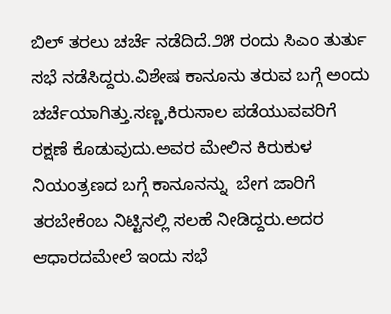ಬಿಲ್ ತರಲು ಚರ್ಚೆ ನಡೆದಿದೆ.೨೫ ರಂದು ಸಿಎಂ ತುರ್ತು ಸಭೆ ನಡೆಸಿದ್ದರು.ವಿಶೇಷ ಕಾನೂನು ತರುವ ಬಗ್ಗೆ ಅಂದು ಚರ್ಚೆಯಾಗಿತ್ತು.ಸಣ್ಣ,ಕಿರುಸಾಲ ಪಡೆಯುವವರಿಗೆ ರಕ್ಷಣೆ ಕೊಡುವುದು.ಅವರ ಮೇಲಿನ ಕಿರುಕುಳ ನಿಯಂತ್ರಣದ ಬಗ್ಗೆ ಕಾನೂನನ್ನು  ಬೇಗ ಜಾರಿಗೆ ತರಬೇಕೆಂಬ ನಿಟ್ಟಿನಲ್ಲಿ ಸಲಹೆ ನೀಡಿದ್ದರು.ಅದರ ಆಧಾರದ‌ಮೇಲೆ ಇಂದು ಸಭೆ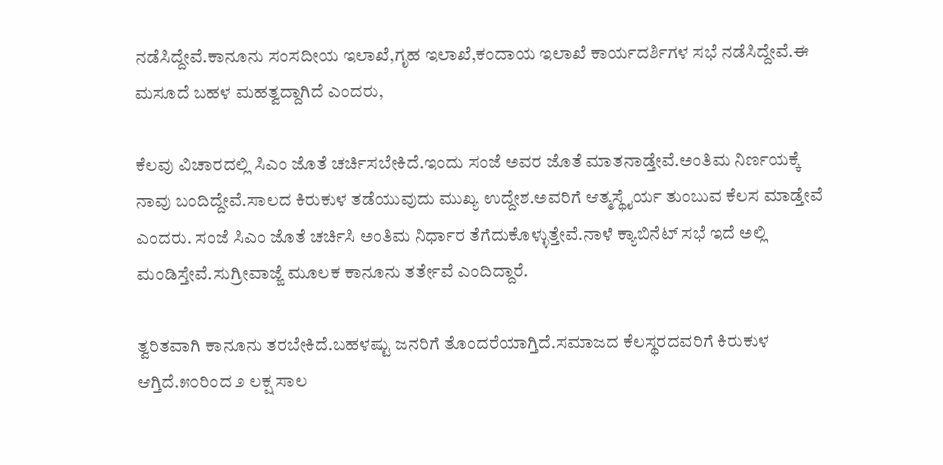ನಡೆಸಿದ್ದೇವೆ.ಕಾನೂನು ಸಂಸದೀಯ ಇಲಾಖೆ,ಗೃಹ ಇಲಾಖೆ,ಕಂದಾಯ ಇಲಾಖೆ ಕಾರ್ಯದರ್ಶಿಗಳ ಸಭೆ ನಡೆಸಿದ್ದೇವೆ.ಈ ಮಸೂದೆ ಬಹಳ ಮಹತ್ವದ್ದಾಗಿದೆ ಎಂದರು,

ಕೆಲವು ವಿಚಾರದಲ್ಲಿ ಸಿಎಂ ಜೊತೆ ಚರ್ಚಿಸಬೇಕಿದೆ.ಇಂದು ಸಂಜೆ ಅವರ ಜೊತೆ ಮಾತನಾಡ್ತೇವೆ.ಅಂತಿಮ ನಿರ್ಣಯಕ್ಕೆ ನಾವು ಬಂದಿದ್ದೇವೆ.ಸಾಲದ ಕಿರುಕುಳ ತಡೆಯುವುದು ಮುಖ್ಯ ಉದ್ದೇಶ.ಅವರಿಗೆ ಆತ್ಮಸ್ಥೈರ್ಯ ತುಂಬುವ ಕೆಲಸ ಮಾಡ್ತೇವೆ ಎಂದರು. ಸಂಜೆ ಸಿಎಂ ಜೊತೆ ಚರ್ಚಿಸಿ ಅಂತಿಮ ನಿರ್ಧಾರ ತೆಗೆದುಕೊಳ್ಳುತ್ತೇವೆ.ನಾಳೆ ಕ್ಯಾಬಿನೆಟ್ ಸಭೆ ಇದೆ ಅಲ್ಲಿ ಮಂಡಿಸ್ತೇವೆ.ಸುಗ್ರೀವಾಜ್ಙೆ ಮೂಲಕ ಕಾನೂನು‌ ತರ್ತೇವೆ ಎಂದಿದ್ದಾರೆ.

ತ್ವರಿತವಾಗಿ ಕಾನೂನು ತರಬೇಕಿದೆ.ಬಹಳಷ್ಟು ಜನರಿಗೆ ತೊಂದರೆಯಾಗ್ತಿದೆ.ಸಮಾಜದ ಕೆಲಸ್ಥರದವರಿಗೆ ಕಿರುಕುಳ ಆಗ್ತಿದೆ.೫೦ರಿಂದ ೨ ಲಕ್ಷ ಸಾಲ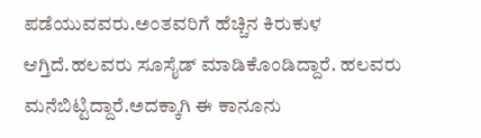ಪಡೆಯುವವರು.ಅಂತವರಿಗೆ ಹೆಚ್ಚಿನ ಕಿರುಕುಳ‌ ಆಗ್ತಿದೆ.ಹಲವರು ಸೂಸೈಡ್ ಮಾಡಿಕೊಂಡಿದ್ದಾರೆ. ಹಲವರು ಮನೆಬಿಟ್ಟಿದ್ದಾರೆ.ಅದಕ್ಕಾಗಿ ಈ ಕಾನೂನು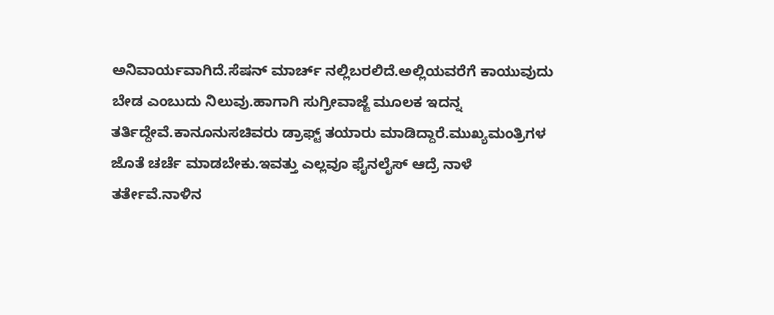ಅನಿವಾರ್ಯವಾಗಿದೆ.ಸೆಷನ್ ಮಾರ್ಚ್ ನಲ್ಲಿ‌ಬರಲಿದೆ.ಅಲ್ಲಿಯವರೆಗೆ ಕಾಯುವುದು ಬೇಡ ಎಂಬುದು ನಿಲುವು.ಹಾಗಾಗಿ ಸುಗ್ರೀವಾಜ್ಙೆ ಮೂಲಕ ಇದನ್ನ ತರ್ತಿದ್ದೇವೆ.ಕಾನೂನು‌ಸಚಿವರು ಡ್ರಾಫ್ಟ್ ತಯಾರು ಮಾಡಿದ್ದಾರೆ.ಮುಖ್ಯಮಂತ್ರಿಗಳ ಜೊತೆ ಚರ್ಚೆ ಮಾಡಬೇಕು.ಇವತ್ತು ಎಲ್ಲವೂ ಫೈನಲೈಸ್ ಆದ್ರೆ ನಾಳೆ‌ ತರ್ತೇವೆ.ನಾಳಿನ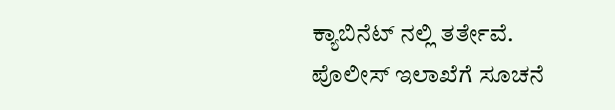ಕ್ಯಾಬಿನೆಟ್ ನಲ್ಲಿ ತರ್ತೇವೆ. ಪೊಲೀಸ್ ಇಲಾಖೆಗೆ ಸೂಚನೆ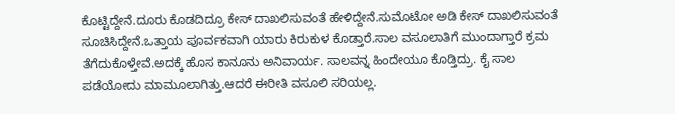ಕೊಟ್ಟಿದ್ದೇನೆ.ದೂರು ಕೊಡದಿದ್ರೂ ಕೇಸ್ ದಾಖಲಿಸುವಂತೆ ಹೇಳಿದ್ದೇನೆ.ಸುಮೊಟೋ ಅಡಿ ಕೇಸ್ ದಾಖಲಿಸುವಂತೆ ಸೂಚಿಸಿದ್ದೇನೆ.ಒತ್ತಾಯ ಪೂರ್ವಕವಾಗಿ ಯಾರು ಕಿರುಕುಳ ಕೊಡ್ತಾರೆ.ಸಾಲ ವಸೂಲಾತಿಗೆ ಮುಂದಾಗ್ತಾರೆ ಕ್ರಮ ತೆಗೆದುಕೊಳ್ತೇವೆ.ಅದಕ್ಕೆ ಹೊಸ ಕಾನೂನು ಅನಿವಾರ್ಯ. ಸಾಲವನ್ನ ಹಿಂದೇಯೂ ಕೊಡ್ತಿದ್ರು. ಕೈ ಸಾಲ ಪಡೆಯೋದು ಮಾಮೂಲಾಗಿತ್ತು.ಆದರೆ ಈರೀತಿ ವಸೂಲಿ ಸರಿಯಲ್ಲ.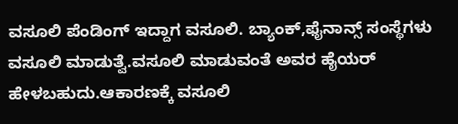ವಸೂಲಿ ಪೆಂಡಿಂಗ್ ಇದ್ದಾಗ ವಸೂಲಿ. ಬ್ಯಾಂಕ್,ಫೈನಾನ್ಸ್ ಸಂಸ್ಥೆಗಳು ವಸೂಲಿ ಮಾಡುತ್ವೆ.ವಸೂಲಿ ಮಾಡುವಂತೆ ಅವರ ಹೈಯರ್ ಹೇಳಬಹುದು.ಆಕಾರಣಕ್ಕೆ ವಸೂಲಿ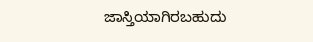ಜಾಸ್ತಿಯಾಗಿರಬಹುದು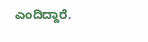ಎಂದಿದ್ದಾರೆ.